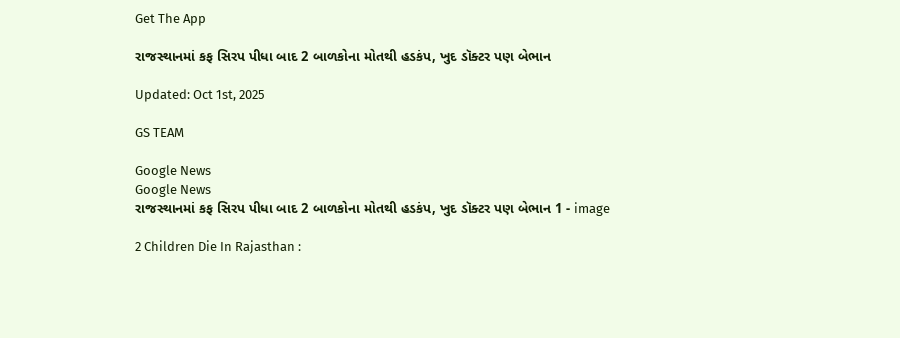Get The App

રાજસ્થાનમાં કફ સિરપ પીધા બાદ 2 બાળકોના મોતથી હડકંપ, ખુદ ડૉક્ટર પણ બેભાન

Updated: Oct 1st, 2025

GS TEAM

Google News
Google News
રાજસ્થાનમાં કફ સિરપ પીધા બાદ 2 બાળકોના મોતથી હડકંપ, ખુદ ડૉક્ટર પણ બેભાન 1 - image

2 Children Die In Rajasthan :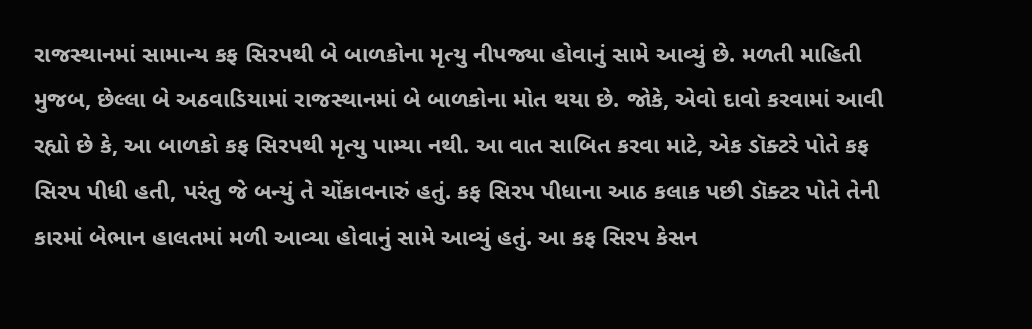રાજસ્થાનમાં સામાન્ય કફ સિરપથી બે બાળકોના મૃત્યુ નીપજ્યા હોવાનું સામે આવ્યું છે. મળતી માહિતી મુજબ, છેલ્લા બે અઠવાડિયામાં રાજસ્થાનમાં બે બાળકોના મોત થયા છે. જોકે, એવો દાવો કરવામાં આવી રહ્યો છે કે, આ બાળકો કફ સિરપથી મૃત્યુ પામ્યા નથી. આ વાત સાબિત કરવા માટે, એક ડૉક્ટરે પોતે કફ સિરપ પીધી હતી, પરંતુ જે બન્યું તે ચોંકાવનારું હતું. કફ સિરપ પીધાના આઠ કલાક પછી ડૉક્ટર પોતે તેની કારમાં બેભાન હાલતમાં મળી આવ્યા હોવાનું સામે આવ્યું હતું. આ કફ સિરપ કેસન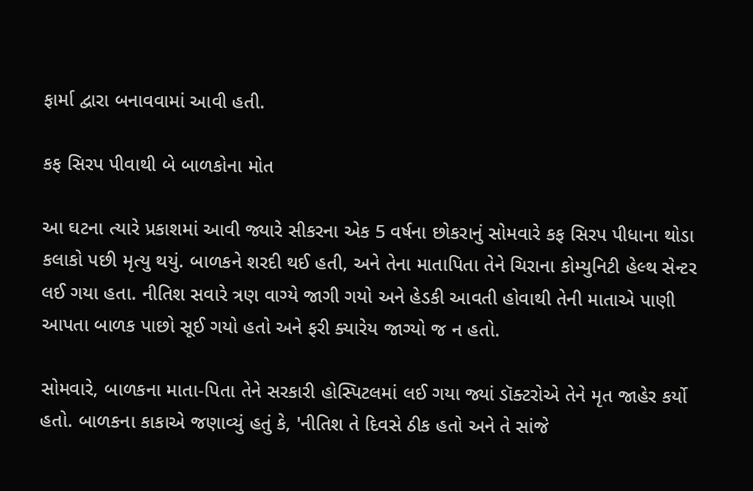ફાર્મા દ્વારા બનાવવામાં આવી હતી.

કફ સિરપ પીવાથી બે બાળકોના મોત

આ ઘટના ત્યારે પ્રકાશમાં આવી જ્યારે સીકરના એક 5 વર્ષના છોકરાનું સોમવારે કફ સિરપ પીધાના થોડા કલાકો પછી મૃત્યુ થયું. બાળકને શરદી થઈ હતી, અને તેના માતાપિતા તેને ચિરાના કોમ્યુનિટી હેલ્થ સેન્ટર લઈ ગયા હતા. નીતિશ સવારે ત્રણ વાગ્યે જાગી ગયો અને હેડકી આવતી હોવાથી તેની માતાએ પાણી આપતા બાળક પાછો સૂઈ ગયો હતો અને ફરી ક્યારેય જાગ્યો જ ન હતો.

સોમવારે, બાળકના માતા-પિતા તેને સરકારી હોસ્પિટલમાં લઈ ગયા જ્યાં ડૉક્ટરોએ તેને મૃત જાહેર કર્યો હતો. બાળકના કાકાએ જણાવ્યું હતું કે, 'નીતિશ તે દિવસે ઠીક હતો અને તે સાંજે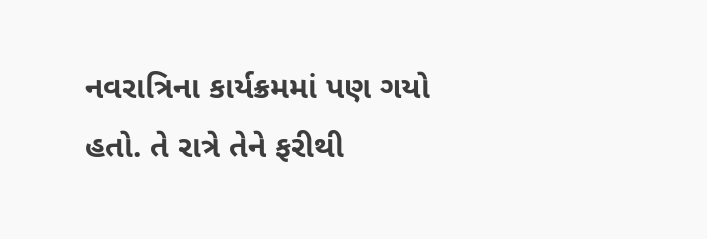નવરાત્રિના કાર્યક્રમમાં પણ ગયો હતો. તે રાત્રે તેને ફરીથી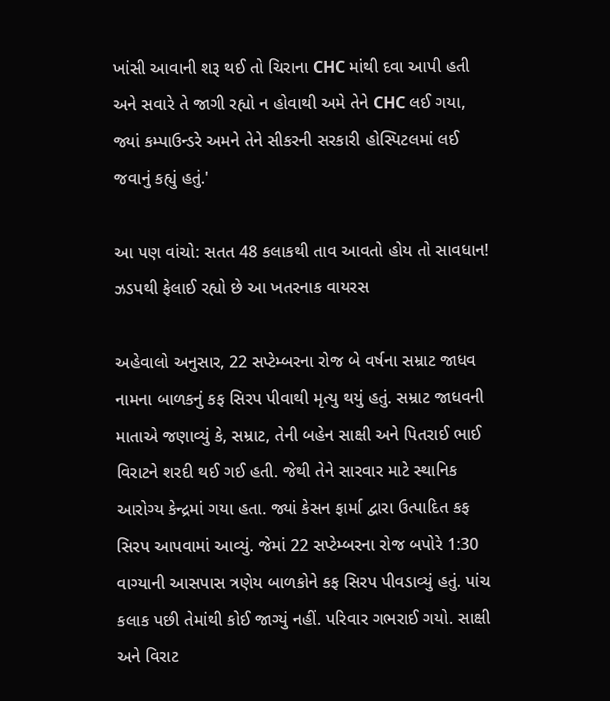ખાંસી આવાની શરૂ થઈ તો ચિરાના CHC માંથી દવા આપી હતી અને સવારે તે જાગી રહ્યો ન હોવાથી અમે તેને CHC લઈ ગયા, જ્યાં કમ્પાઉન્ડરે અમને તેને સીકરની સરકારી હોસ્પિટલમાં લઈ જવાનું કહ્યું હતું.'

આ પણ વાંચો: સતત 48 કલાકથી તાવ આવતો હોય તો સાવધાન! ઝડપથી ફેલાઈ રહ્યો છે આ ખતરનાક વાયરસ

અહેવાલો અનુસાર, 22 સપ્ટેમ્બરના રોજ બે વર્ષના સમ્રાટ જાધવ નામના બાળકનું કફ સિરપ પીવાથી મૃત્યુ થયું હતું. સમ્રાટ જાધવની માતાએ જણાવ્યું કે, સમ્રાટ, તેની બહેન સાક્ષી અને પિતરાઈ ભાઈ વિરાટને શરદી થઈ ગઈ હતી. જેથી તેને સારવાર માટે સ્થાનિક આરોગ્ય કેન્દ્રમાં ગયા હતા. જ્યાં કેસન ફાર્મા દ્વારા ઉત્પાદિત કફ સિરપ આપવામાં આવ્યું. જેમાં 22 સપ્ટેમ્બરના રોજ બપોરે 1:30 વાગ્યાની આસપાસ ત્રણેય બાળકોને કફ સિરપ પીવડાવ્યું હતું. પાંચ કલાક પછી તેમાંથી કોઈ જાગ્યું નહીં. પરિવાર ગભરાઈ ગયો. સાક્ષી અને વિરાટ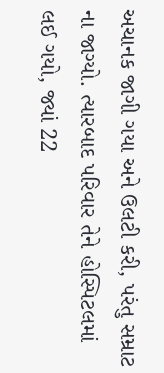અચાનક જાગી ગયા અને ઉલટી કરી, પરંતુ સમ્રાટ ના જાગ્યો. ત્યારબાદ પરિવાર તેને હોસ્પિટલમાં લઈ ગયો, જ્યાં 22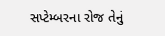સપ્ટેમ્બરના રોજ તેનું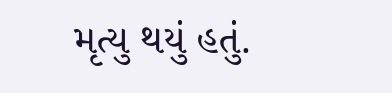મૃત્યુ થયું હતું.